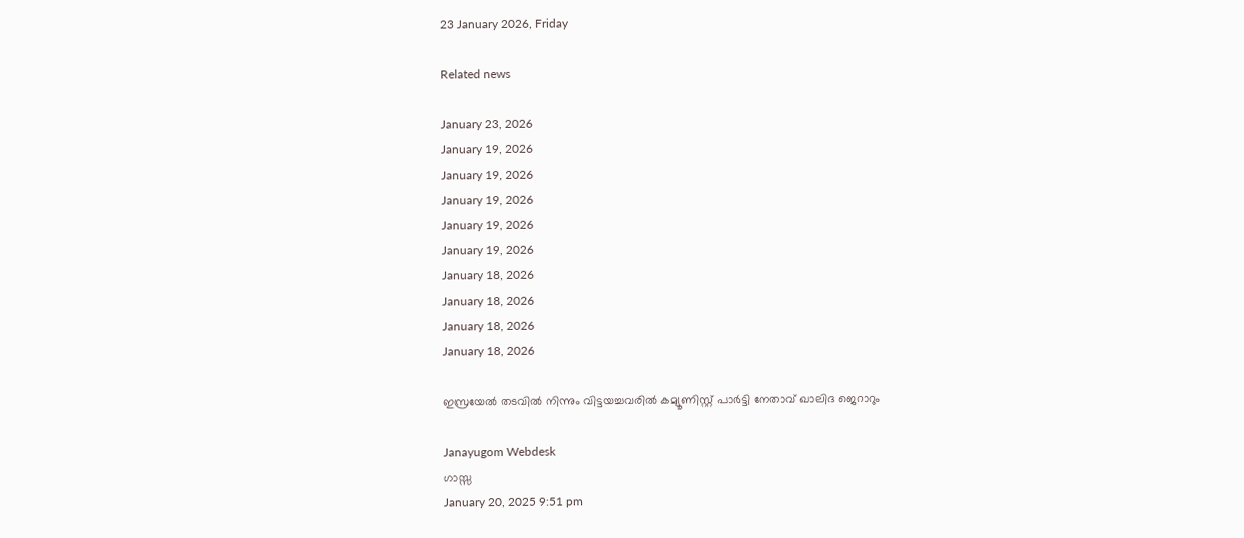23 January 2026, Friday

Related news

January 23, 2026
January 19, 2026
January 19, 2026
January 19, 2026
January 19, 2026
January 19, 2026
January 18, 2026
January 18, 2026
January 18, 2026
January 18, 2026

ഇസ്രയേല്‍ തടവില്‍ നിന്നും വിട്ടയച്ചവരില്‍ കമ്യൂണിസ്റ്റ് പാര്‍ട്ടി നേതാവ് ഖാലിദ ജെറാറും

Janayugom Webdesk
ഗാസ്സ
January 20, 2025 9:51 pm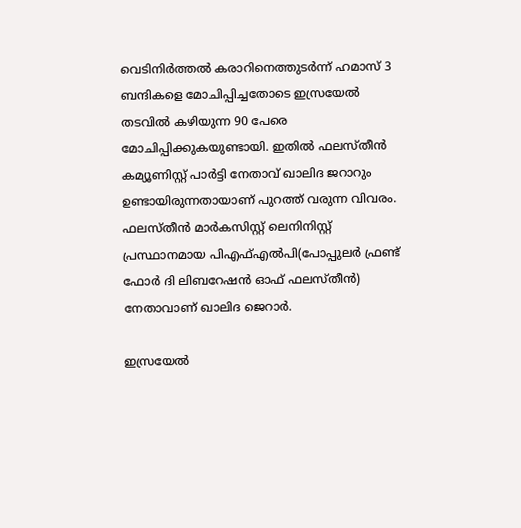വെടിനിര്‍ത്തല്‍ കരാറിനെത്തുടര്‍ന്ന് ഹമാസ് 3 ബന്ദികളെ മോചിപ്പിച്ചതോടെ ഇസ്രയേല്‍ തടവില്‍ കഴിയുന്ന 90 പേരെ മോചിപ്പിക്കുകയുണ്ടായി. ഇതില്‍ ഫലസ്തീന്‍ കമ്യൂണിസ്റ്റ് പാര്‍ട്ടി നേതാവ് ഖാലിദ ജറാറും ഉണ്ടായിരുന്നതായാണ് പുറത്ത് വരുന്ന വിവരം. ഫലസ്തീന്‍ മാര്‍കസിസ്റ്റ് ലെനിനിസ്റ്റ് പ്രസ്ഥാനമായ പിഎഫ്എല്‍പി(പോപ്പുലര്‍ ഫ്രണ്ട് ഫോര്‍ ദി ലിബറേഷന്‍ ഓഫ് ഫലസ്തീന്‍) നേതാവാണ് ഖാലിദ ജെറാര്‍.

ഇസ്രയേല്‍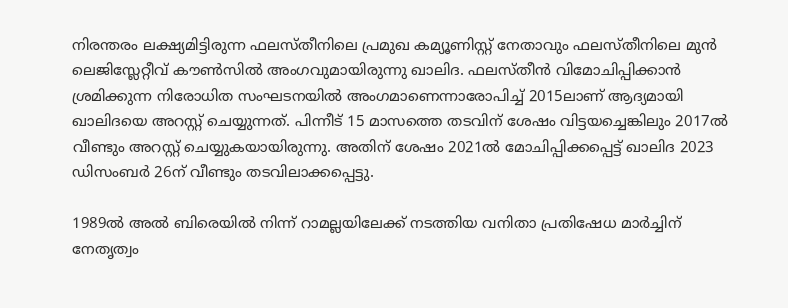നിരന്തരം ലക്ഷ്യമിട്ടിരുന്ന ഫലസ്തീനിലെ പ്രമുഖ കമ്യൂണിസ്റ്റ് നേതാവും ഫലസ്തീനിലെ മുന്‍ ലെജിസ്ലേറ്റീവ് കൗണ്‍സില്‍ അംഗവുമായിരുന്നു ഖാലിദ. ഫലസ്തീന്‍ വിമോചിപ്പിക്കാന്‍ ശ്രമിക്കുന്ന നിരോധിത സംഘടനയില്‍ അംഗമാണെന്നാരോപിച്ച് 2015ലാണ് ആദ്യമായി ഖാലിദയെ അറസ്റ്റ് ചെയ്യുന്നത്. പിന്നീട് 15 മാസത്തെ തടവിന് ശേഷം വിട്ടയച്ചെങ്കിലും 2017ല്‍ വീണ്ടും അറസ്റ്റ് ചെയ്യുകയായിരുന്നു. അതിന് ശേഷം 2021ല്‍ മോചിപ്പിക്കപ്പെട്ട് ഖാലിദ 2023 ഡിസംബര്‍ 26ന് വീണ്ടും തടവിലാക്കപ്പെട്ടു.

1989ല്‍ അല്‍ ബിരെയില്‍ നിന്ന് റാമല്ലയിലേക്ക് നടത്തിയ വനിതാ പ്രതിഷേധ മാര്‍ച്ചിന് നേതൃത്വം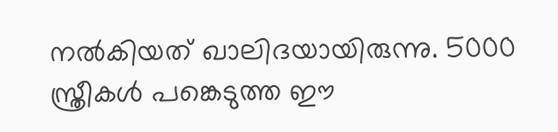നല്‍കിയത് ഖാലിദയായിരുന്നു. 5000 സ്ത്രീകള്‍ പങ്കെടുത്ത ഈ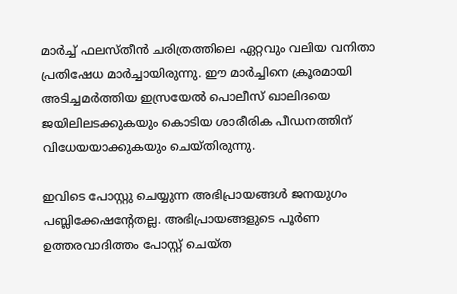മാര്‍ച്ച് ഫലസ്തീന്‍ ചരിത്രത്തിലെ ഏറ്റവും വലിയ വനിതാ പ്രതിഷേധ മാര്‍ച്ചായിരുന്നു. ഈ മാര്‍ച്ചിനെ ക്രൂരമായി അടിച്ചമര്‍ത്തിയ ഇസ്രയേല്‍ പൊലീസ് ഖാലിദയെ ജയിലിലടക്കുകയും കൊടിയ ശാരീരിക പീഡനത്തിന് വിധേയയാക്കുകയും ചെയ്തിരുന്നു.

ഇവിടെ പോസ്റ്റു ചെയ്യുന്ന അഭിപ്രായങ്ങള്‍ ജനയുഗം പബ്ലിക്കേഷന്റേതല്ല. അഭിപ്രായങ്ങളുടെ പൂര്‍ണ ഉത്തരവാദിത്തം പോസ്റ്റ് ചെയ്ത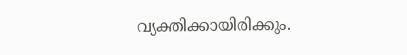വ്യക്തിക്കായിരിക്കും.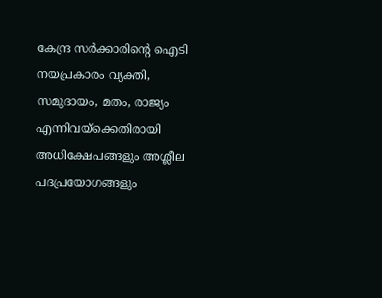കേന്ദ്ര സര്‍ക്കാരിന്റെ ഐടി നയപ്രകാരം വ്യക്തി, സമുദായം, മതം, രാജ്യം എന്നിവയ്‌ക്കെതിരായി അധിക്ഷേപങ്ങളും അശ്ലീല പദപ്രയോഗങ്ങളും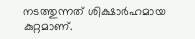നടത്തുന്നത് ശിക്ഷാര്‍ഹമായ കുറ്റമാണ്.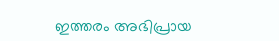ഇത്തരം അഭിപ്രായ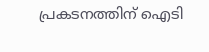പ്രകടനത്തിന് ഐടി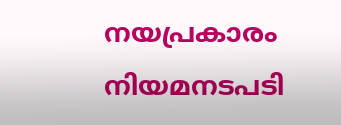നയപ്രകാരം നിയമനടപടി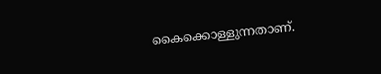കൈക്കൊള്ളുന്നതാണ്.